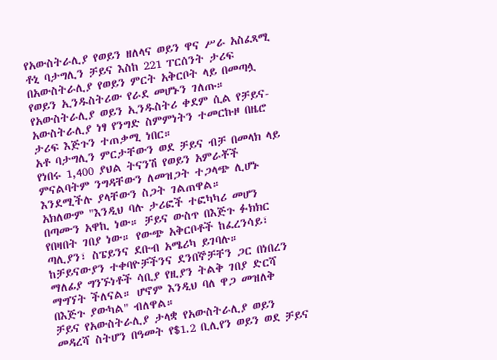የአውስትራሊያ የወይን ዘለላና ወይን ዋና ሥራ አስፈጻሚ ቶኒ ባታግሊን ቻይና እስከ 221 ፐርሰንት ታሪፍ በአውስትራሊያ የወይን ምርት አቅርቦት ላይ በመጣሏ የወይን ኢንዱስትሪው የራደ መሆኑን ገለጡ።
የአውስትራሊያ ወይን ኢንዱስትሪ ቀደም ሲል የቻይና-አውስትራሊያ ነፃ የንግድ ስምምነትን ተመርኩዞ በዜሮ ታሪፍ እጅጉን ተጠቃሚ ነበር።
አቶ ባታግሊን ምርታቸውን ወደ ቻይና ብቻ በመላክ ላይ የነበሩ 1,400 ያህል ትናንሽ የወይን አምራቾች ምናልባትም ንግዳቸውን ለመዝጋት ተጋላጭ ሊሆኑ እንደሚችሉ ያላቸውን ስጋት ገልጠዋል።
አክለውም "እንዲህ ባሉ ታሪፎች ተፎካካሪ መሆን በጣሙን አዋኪ ነው። ቻይና ውስጥ በእጅጉ ፉክክር የበዛበት ገበያ ነው። የውጭ አቅርቦቶች ከፈረንሳይ፣ ጣሊያን፣ ስፔይንና ደቡብ አሜሪካ ይገባሉ። ከቻይናውያን ተቀባዮቻችንና ደንበኞቻቸን ጋር በነበረን ማለፊያ ግንኙነቶች ሳቢያ የዚያን ትልቅ ገበያ ድርሻ ማግኘት ችለናል። ሆኖም እንዲህ ባለ ዋጋ መዝለቅ በእጅጉ ያውካል" ብለዋል።
ቻይና የአውስትራሊያ ታላቋ የአውስትራሊያ ወይን መዳረሻ ስትሆን በዓመት የ$1.2 ቢሊየን ወይን ወደ ቻይና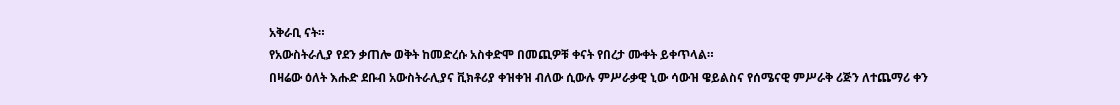አቅራቢ ናት።
የአውስትራሊያ የደን ቃጠሎ ወቅት ከመድረሱ አስቀድሞ በመጪዎቹ ቀናት የበረታ ሙቀት ይቀጥላል።
በዛሬው ዕለት እሑድ ደቡብ አውስትራሊያና ቪክቶሪያ ቀዝቀዝ ብለው ሲውሉ ምሥራቃዊ ኒው ሳውዝ ዌይልስና የሰሜናዊ ምሥራቅ ሪጅን ለተጨማሪ ቀን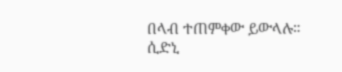በላብ ተጠምቀው ይውላሉ።
ሲድኒ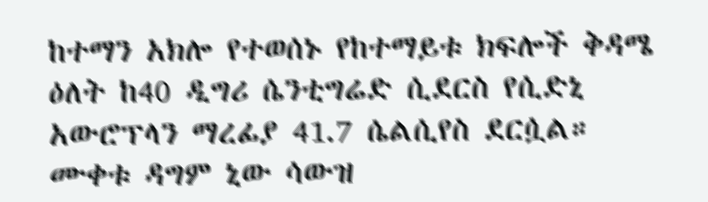ከተማን አክሎ የተወሰኑ የከተማይቱ ክፍሎች ቅዳሜ ዕለት ከ40 ዲግሪ ሴንቲግሬድ ሲደርስ የሲድኒ አውሮፕላን ማረፊያ 41.7 ሴልሲየስ ደርሷል።
ሙቀቱ ዳግም ኒው ሳውዝ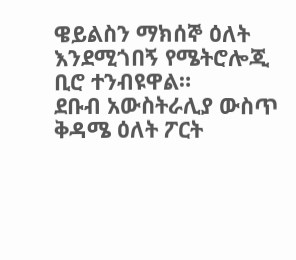ዌይልስን ማክሰኞ ዕለት እንደሚጎበኝ የሜትሮሎጂ ቢሮ ተንብዩዋል።
ደቡብ አውስትራሊያ ውስጥ ቅዳሜ ዕለት ፖርት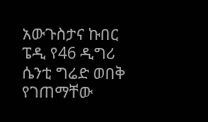አውጉስታና ኩበር ፔዲ የ46 ዲግሪ ሴንቲ ግሬድ ወበቅ የገጠማቸው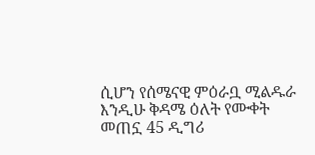ሲሆን የሰሜናዊ ምዕራቧ ሚልዱራ እንዲሁ ቅዳሜ ዕለት የሙቀት መጠኗ 45 ዲግሪ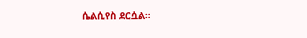ሴልሲየስ ደርሷል።